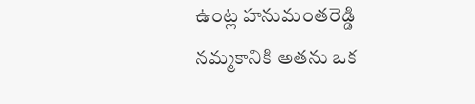ఉంట్ల హనుమంతరెడ్డి
నమ్మకానికి అతను ఒక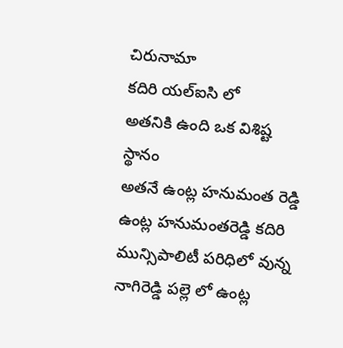చిరునామా
కదిరి యల్ఐసి లో
అతనికి ఉంది ఒక విశిష్ట స్థానం
అతనే ఉంట్ల హనుమంత రెడ్డి
ఉంట్ల హనుమంతరెడ్డి కదిరి మున్సిపాలిటీ పరిధిలో వున్న నాగిరెడ్డి పల్లె లో ఉంట్ల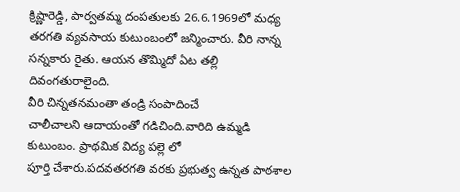క్రిష్ణారెడ్డి, పార్వతమ్మ దంపతులకు 26.6.1969లో మధ్య తరగతి వ్యవసాయ కుటుంబంలో జన్మించారు. వీరి నాన్న సన్నకారు రైతు. ఆయన తొమ్మిదో ఏట తల్లి దివంగతురాలైంది.
వీరి చిన్నతనమంతా తండ్రి సంపాదించే
చాలీచాలని ఆదాయంతో గడిచింది.వారిది ఉమ్మడి కుటుంబం. ప్రాథమిక విద్య పల్లె లో
పూర్తి చేశారు.పదవతరగతి వరకు ప్రభుత్వ ఉన్నత పాఠశాల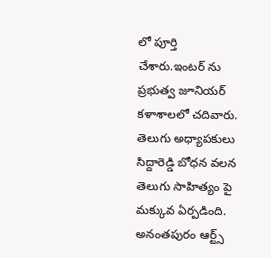లో పూర్తి చేశారు.ఇంటర్ ను ప్రభుత్వ జూనియర్ కళాశాలలో చదివారు. తెలుగు అధ్యాపకులు సిద్దారెడ్డి బోధన వలన తెలుగు సాహిత్యం పై మక్కువ ఏర్పడింది. అనంతపురం ఆర్ట్స్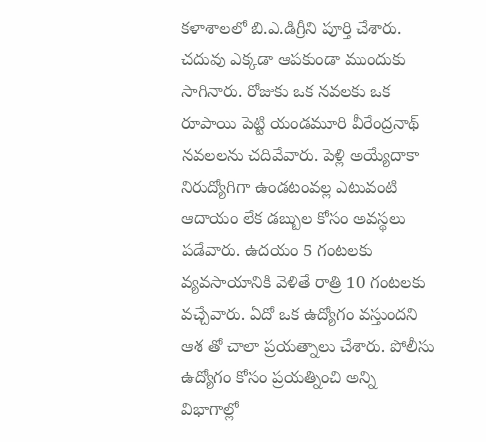కళాశాలలో బి.ఎ.డిగ్రీని పూర్తి చేశారు. చదువు ఎక్కడా ఆపకుండా ముందుకు సాగినారు. రోజుకు ఒక నవలకు ఒక రూపాయి పెట్టి యండమూరి వీరేంద్రనాథ్ నవలలను చదివేవారు. పెళ్లి అయ్యేదాకా నిరుద్యోగిగా ఉండటంవల్ల ఎటువంటి ఆదాయం లేక డబ్బుల కోసం అవస్థలు పడేవారు. ఉదయం 5 గంటలకు వ్యవసాయానికి వెళితే రాత్రి 10 గంటలకు వచ్చేవారు. ఏదో ఒక ఉద్యోగం వస్తుందని ఆశ తో చాలా ప్రయత్నాలు చేశారు. పోలీసు ఉద్యోగం కోసం ప్రయత్నించి అన్ని విభాగాల్లో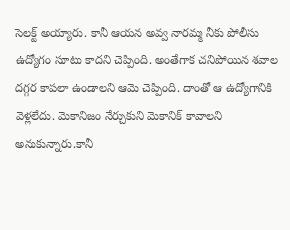సెలక్ట్ అయ్యారు. కానీ ఆయన అవ్వ నారమ్మ నీకు పోలీసు ఉద్యోగం సూటు కాదని చెప్పింది. అంతేగాక చనిపోయిన శవాల దగ్గర కాపలా ఉండాలని ఆమె చెప్పింది. దాంతో ఆ ఉద్యోగానికి వెళ్లలేదు. మెకానిజం నేర్చుకుని మెకానిక్ కావాలని అనుకున్నారు.కానీ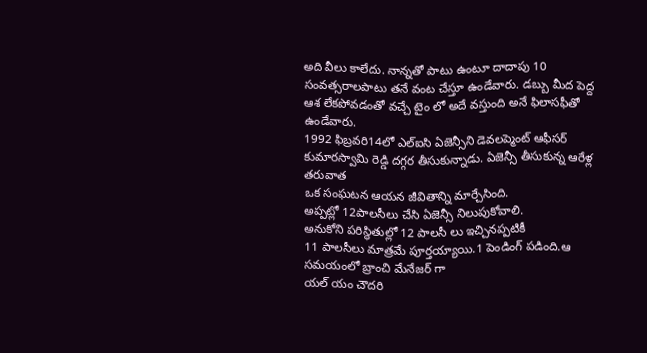అది వీలు కాలేదు. నాన్నతో పాటు ఉంటూ దాదాపు 10 సంవత్సరాలపాటు తనే వంట చేస్తూ ఉండేవారు. డబ్బు మీద పెద్ద ఆశ లేకపోవడంతో వచ్చే టైం లో అదే వస్తుంది అనే ఫిలాసఫీతో ఉండేవారు.
1992 ఫిబ్రవరి14లో ఎల్ఐసి ఏజెన్సీని డెవలప్మెంట్ ఆఫీసర్ కుమారస్వామి రెడ్డి దగ్గర తీసుకున్నాడు. ఏజెన్సీ తీసుకున్న ఆరేళ్ల తరువాత
ఒక సంఘటన ఆయన జీవితాన్ని మార్చేసింది.
అప్పట్లో 12పాలసీలు చేసి ఏజెన్సీ నిలుపుకోవాలి.
అనుకోని పరిస్థితుల్లో 12 పాలసీ లు ఇచ్చినప్పటికీ
11 పాలసీలు మాత్రమే పూర్తయ్యాయి.1 పెండింగ్ పడింది.ఆ సమయంలో బ్రాంచి మేనేజర్ గా
యల్ యం చౌదరి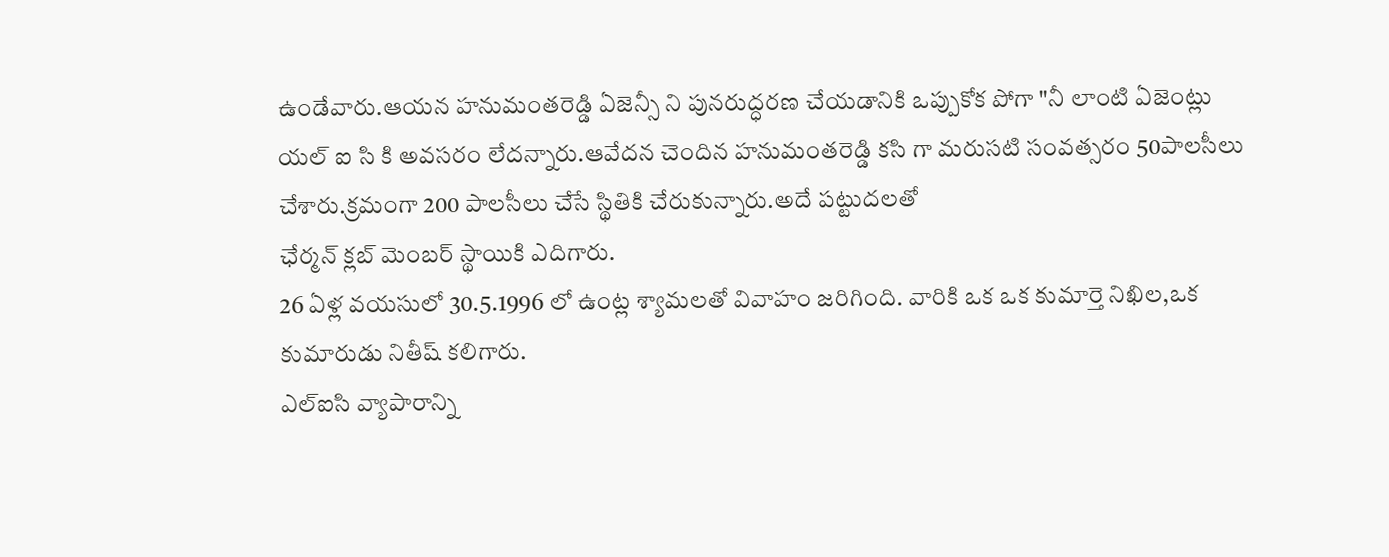ఉండేవారు.ఆయన హనుమంతరెడ్డి ఏజెన్సీ ని పునరుద్ధరణ చేయడానికి ఒప్పుకోక పోగా "నీ లాంటి ఏజెంట్లు
యల్ ఐ సి కి అవసరం లేదన్నారు.ఆవేదన చెందిన హనుమంతరెడ్డి కసి గా మరుసటి సంవత్సరం 50పాలసీలు చేశారు.క్రమంగా 200 పాలసీలు చేసే స్థితికి చేరుకున్నారు.అదే పట్టుదలతో
ఛేర్మన్ క్లబ్ మెంబర్ స్థాయికి ఎదిగారు.
26 ఏళ్ల వయసులో 30.5.1996 లో ఉంట్ల శ్యామలతో వివాహం జరిగింది. వారికి ఒక ఒక కుమార్తె నిఖిల,ఒక కుమారుడు నితీష్ కలిగారు.
ఎల్ఐసి వ్యాపారాన్ని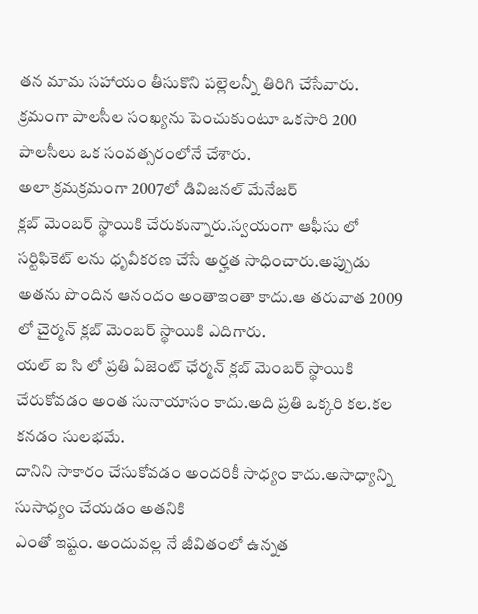తన మామ సహాయం తీసుకొని పల్లెలన్నీ తిరిగి చేసేవారు. క్రమంగా పాలసీల సంఖ్యను పెంచుకుంటూ ఒకసారి 200 పాలసీలు ఒక సంవత్సరంలోనే చేశారు.
అలా క్రమక్రమంగా 2007లో డివిజనల్ మేనేజర్
క్లబ్ మెంబర్ స్థాయికి చేరుకున్నారు.స్వయంగా ఆఫీసు లో సర్టిఫికెట్ లను ధృవీకరణ చేసే అర్హత సాధించారు.అప్పుడు అతను పొందిన ఆనందం అంతాఇంతా కాదు.ఆ తరువాత 2009 లో చైర్మన్ క్లబ్ మెంబర్ స్థాయికి ఎదిగారు.
యల్ ఐ సి లో ప్రతి ఏజెంట్ ఛేర్మన్ క్లబ్ మెంబర్ స్థాయికి చేరుకోవడం అంత సునాయాసం కాదు.అది ప్రతి ఒక్కరి కల.కల కనడం సులభమే.
దానిని సాకారం చేసుకోవడం అందరికీ సాధ్యం కాదు.అసాధ్యాన్ని సుసాధ్యం చేయడం అతనికి
ఎంతో ఇష్టం. అందువల్ల నే జీవితంలో ఉన్నత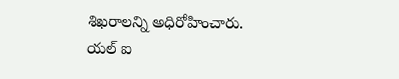శిఖరాలన్ని అధిరోహించారు.
యల్ ఐ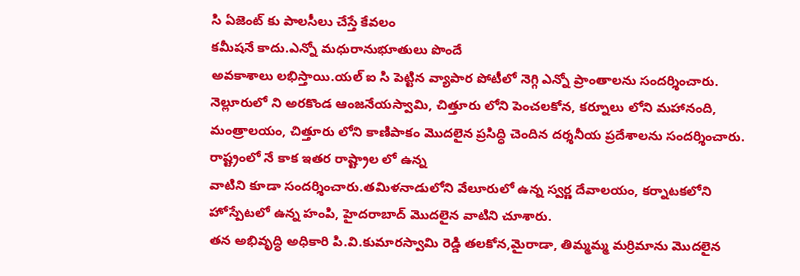సి ఏజెంట్ కు పాలసీలు చేస్తే కేవలం
కమీషనే కాదు.ఎన్నో మధురానుభూతులు పొందే
అవకాశాలు లభిస్తాయి.యల్ ఐ సి పెట్టిన వ్యాపార పోటీలో నెగ్గి ఎన్నో ప్రాంతాలను సందర్శించారు. నెల్లూరులో ని అరకొండ ఆంజనేయస్వామి, చిత్తూరు లోని పెంచలకోన, కర్నూలు లోని మహానంది, మంత్రాలయం, చిత్తూరు లోని కాణిపాకం మొదలైన ప్రసిద్ధి చెందిన దర్శనీయ ప్రదేశాలను సందర్శించారు.
రాష్ట్రంలో నే కాక ఇతర రాష్ట్రాల లో ఉన్న
వాటిని కూడా సందర్శించారు.తమిళనాడులోని వేలూరులో ఉన్న స్వర్ణ దేవాలయం, కర్నాటకలోని
హోస్పేటలో ఉన్న హంపి, హైదరాబాద్ మొదలైన వాటిని చూశారు.
తన అభివృద్ధి అధికారి పి.వి.కుమారస్వామి రెడ్డి తలకోన,మైరాడా, తిమ్మమ్మ మర్రిమాను మొదలైన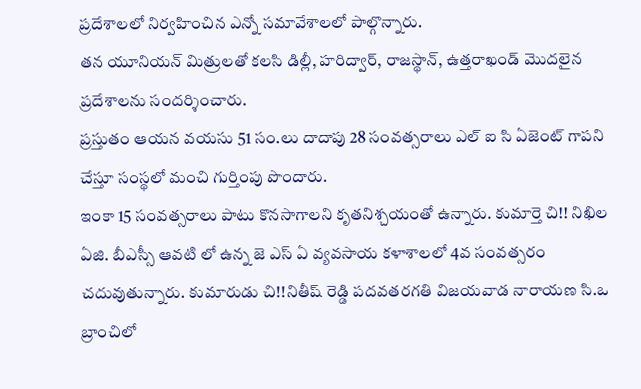ప్రదేశాలలో నిర్వహించిన ఎన్నో సమావేశాలలో పాల్గొన్నారు.
తన యూనియన్ మిత్రులతో కలసి డిల్లీ, హరిద్వార్, రాజస్థాన్, ఉత్తరాఖండ్ మొదలైన ప్రదేశాలను సందర్శించారు.
ప్రస్తుతం ఆయన వయసు 51 సం.లు దాదాపు 28 సంవత్సరాలు ఎల్ ఐ సి ఏజెంట్ గాపని చేస్తూ సంస్థలో మంచి గుర్తింపు పొందారు.
ఇంకా 15 సంవత్సరాలు పాటు కొనసాగాలని కృతనిశ్చయంతో ఉన్నారు. కుమార్తె చి!! నిఖిల ఏజి. బీఎస్సీ ఆవటి లో ఉన్న జె ఎస్ ఏ వ్యవసాయ కళాశాలలో 4వ సంవత్సరం
చదువుతున్నారు. కుమారుడు చి!!నితీష్ రెడ్డి పదవతరగతి విజయవాడ నారాయణ సి.ఒ బ్రాంచిలో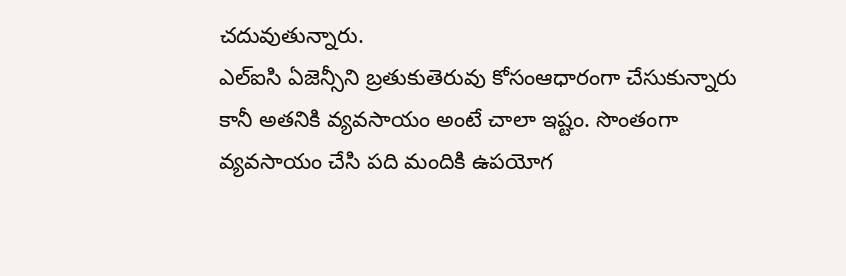చదువుతున్నారు.
ఎల్ఐసి ఏజెన్సీని బ్రతుకుతెరువు కోసంఆధారంగా చేసుకున్నారు కానీ అతనికి వ్యవసాయం అంటే చాలా ఇష్టం. సొంతంగా వ్యవసాయం చేసి పది మందికి ఉపయోగ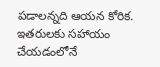పడాలన్నది ఆయన కోరిక. ఇతరులకు సహాయం చేయడంలోనే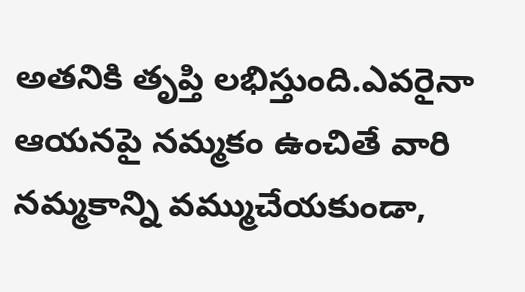అతనికి తృప్తి లభిస్తుంది.ఎవరైనా ఆయనపై నమ్మకం ఉంచితే వారి నమ్మకాన్ని వమ్ముచేయకుండా,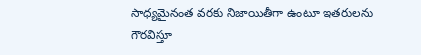సాధ్యమైనంత వరకు నిజాయితీగా ఉంటూ ఇతరులను గౌరవిస్తూ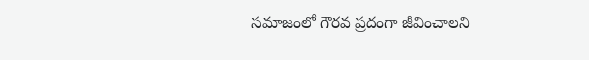సమాజంలో గౌరవ ప్రదంగా జీవించాలని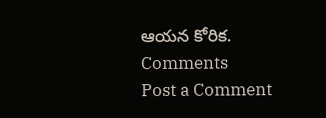ఆయన కోరిక.
Comments
Post a Comment